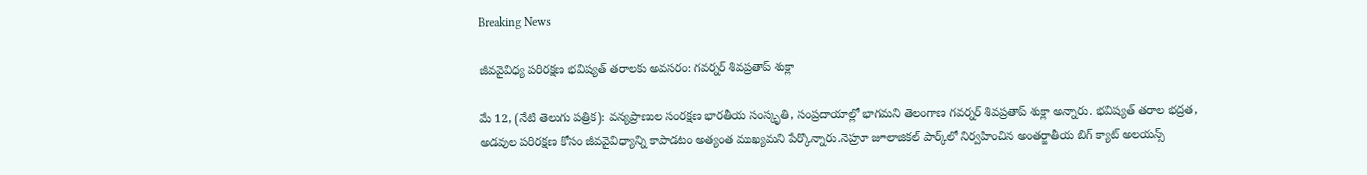Breaking News

జీవవైవిధ్య పరిరక్షణ భవిష్యత్ తరాలకు అవసరం: గవర్నర్ శివప్రతాప్ శుక్లా

మే 12, (నేటి తెలుగు పత్రిక): వన్యప్రాణుల సంరక్షణ భారతీయ సంస్కృతి, సంప్రదాయాల్లో భాగమని తెలంగాణ గవర్నర్ శివప్రతాప్ శుక్లా అన్నారు. భవిష్యత్ తరాల భద్రత, అడవుల పరిరక్షణ కోసం జీవవైవిధ్యాన్ని కాపాడటం అత్యంత ముఖ్యమని పేర్కొన్నారు.నెహ్రూ జూలాజికల్ పార్క్‌లో నిర్వహించిన అంతర్జాతీయ బిగ్ క్యాట్ అలయన్స్‌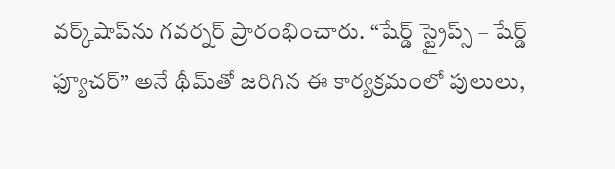వర్క్‌షాప్‌ను గవర్నర్ ప్రారంభించారు. “షేర్డ్ స్ట్రైప్స్ – షేర్డ్ ఫ్యూచర్” అనే థీమ్‌తో జరిగిన ఈ కార్యక్రమంలో పులులు,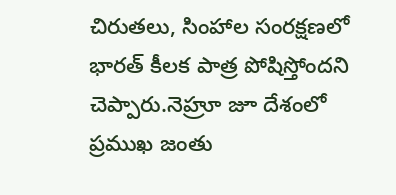చిరుతలు, సింహాల సంరక్షణలో భారత్‌ కీలక పాత్ర పోషిస్తోందని చెప్పారు.నెహ్రూ జూ దేశంలో ప్రముఖ జంతు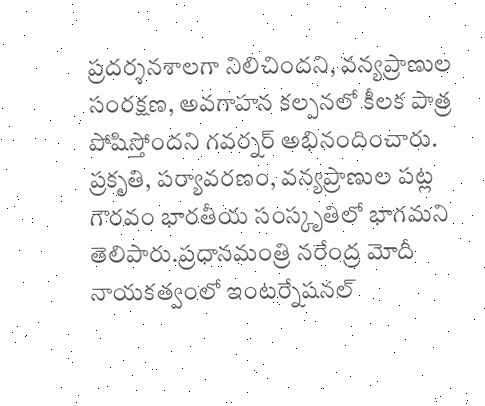ప్రదర్శనశాలగా నిలిచిందని, వన్యప్రాణుల సంరక్షణ, అవగాహన కల్పనలో కీలక పాత్ర పోషిస్తోందని గవర్నర్ అభినందించారు. ప్రకృతి, పర్యావరణం, వన్యప్రాణుల పట్ల గౌరవం భారతీయ సంస్కృతిలో భాగమని తెలిపారు.ప్రధానమంత్రి నరేంద్ర మోదీ నాయకత్వంలో ఇంటర్నేషనల్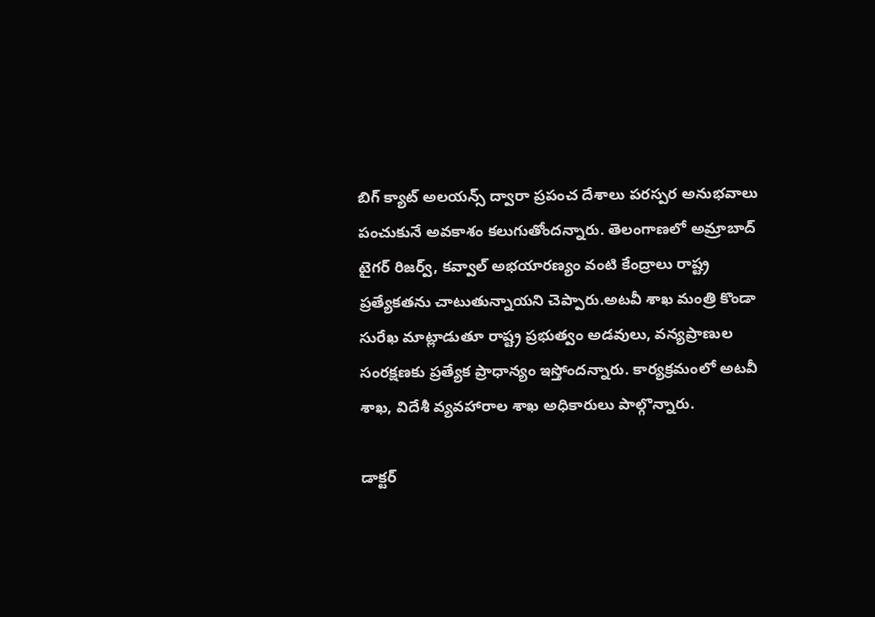బిగ్ క్యాట్ అలయన్స్‌ ద్వారా ప్రపంచ దేశాలు పరస్పర అనుభవాలు పంచుకునే అవకాశం కలుగుతోందన్నారు. తెలంగాణలో అమ్రాబాద్ టైగర్ రిజర్వ్‌, కవ్వాల్ అభయారణ్యం వంటి కేంద్రాలు రాష్ట్ర ప్రత్యేకతను చాటుతున్నాయని చెప్పారు.అటవీ శాఖ మంత్రి కొండా సురేఖ మాట్లాడుతూ రాష్ట్ర ప్రభుత్వం అడవులు, వన్యప్రాణుల సంరక్షణకు ప్రత్యేక ప్రాధాన్యం ఇస్తోందన్నారు. కార్యక్రమంలో అటవీ శాఖ, విదేశీ వ్యవహారాల శాఖ అధికారులు పాల్గొన్నారు.

డాక్టర్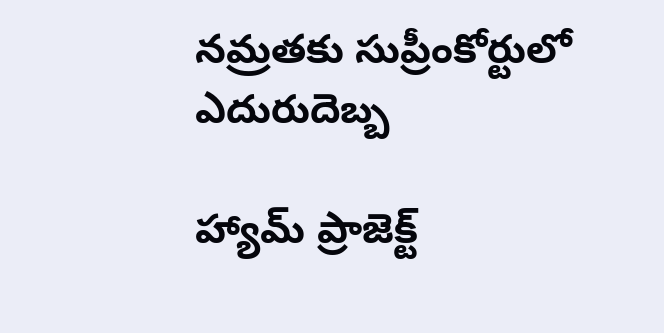నమ్రతకు సుప్రీంకోర్టులో ఎదురుదెబ్బ

హ్యామ్ ప్రాజెక్ట్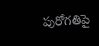పురోగతిపై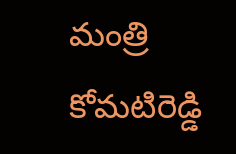మంత్రి కోమటిరెడ్డి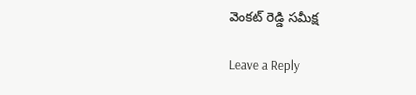వెంకట్ రెడ్డి సమీక్ష

Leave a Reply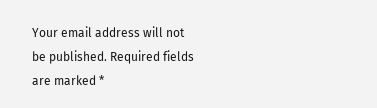Your email address will not be published. Required fields are marked *